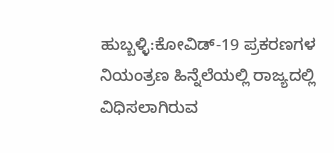ಹುಬ್ಬಳ್ಳಿ:ಕೋವಿಡ್-19 ಪ್ರಕರಣಗಳ ನಿಯಂತ್ರಣ ಹಿನ್ನೆಲೆಯಲ್ಲಿ ರಾಜ್ಯದಲ್ಲಿ ವಿಧಿಸಲಾಗಿರುವ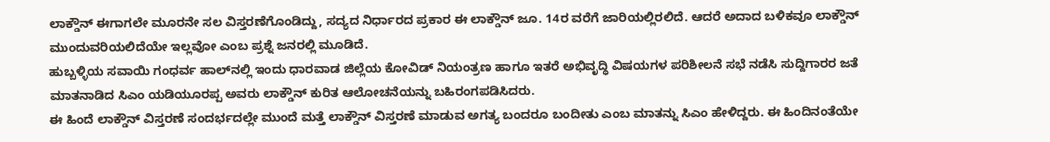ಲಾಕ್ಡೌನ್ ಈಗಾಗಲೇ ಮೂರನೇ ಸಲ ವಿಸ್ತರಣೆಗೊಂಡಿದ್ದು, ಸದ್ಯದ ನಿರ್ಧಾರದ ಪ್ರಕಾರ ಈ ಲಾಕ್ಡೌನ್ ಜೂ. 14ರ ವರೆಗೆ ಜಾರಿಯಲ್ಲಿರಲಿದೆ. ಆದರೆ ಅದಾದ ಬಳಿಕವೂ ಲಾಕ್ಡೌನ್ ಮುಂದುವರಿಯಲಿದೆಯೇ ಇಲ್ಲವೋ ಎಂಬ ಪ್ರಶ್ನೆ ಜನರಲ್ಲಿ ಮೂಡಿದೆ.
ಹುಬ್ಬಳ್ಳಿಯ ಸವಾಯಿ ಗಂಧರ್ವ ಹಾಲ್‌ನಲ್ಲಿ ಇಂದು ಧಾರವಾಡ ಜಿಲ್ಲೆಯ ಕೋವಿಡ್ ನಿಯಂತ್ರಣ ಹಾಗೂ ಇತರೆ ಅಭಿವೃದ್ಧಿ ವಿಷಯಗಳ ಪರಿಶೀಲನೆ ಸಭೆ ನಡೆಸಿ ಸುದ್ದಿಗಾರರ ಜತೆ ಮಾತನಾಡಿದ ಸಿಎಂ ಯಡಿಯೂರಪ್ಪ ಅವರು ಲಾಕ್ಡೌನ್ ಕುರಿತ ಆಲೋಚನೆಯನ್ನು ಬಹಿರಂಗಪಡಿಸಿದರು.
ಈ ಹಿಂದೆ ಲಾಕ್ಡೌನ್ ವಿಸ್ತರಣೆ ಸಂದರ್ಭದಲ್ಲೇ ಮುಂದೆ ಮತ್ತೆ ಲಾಕ್ಡೌನ್ ವಿಸ್ತರಣೆ ಮಾಡುವ ಅಗತ್ಯ ಬಂದರೂ ಬಂದೀತು ಎಂಬ ಮಾತನ್ನು ಸಿಎಂ ಹೇಳಿದ್ದರು. ಈ ಹಿಂದಿನಂತೆಯೇ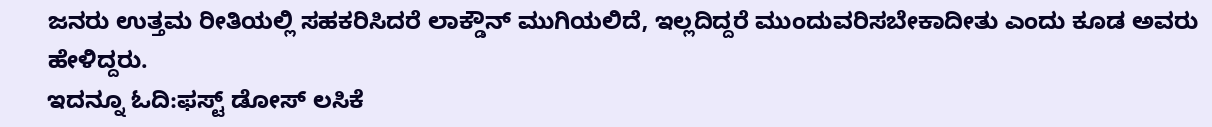ಜನರು ಉತ್ತಮ ರೀತಿಯಲ್ಲಿ ಸಹಕರಿಸಿದರೆ ಲಾಕ್ಡೌನ್ ಮುಗಿಯಲಿದೆ, ಇಲ್ಲದಿದ್ದರೆ ಮುಂದುವರಿಸಬೇಕಾದೀತು ಎಂದು ಕೂಡ ಅವರು ಹೇಳಿದ್ದರು.
ಇದನ್ನೂ ಓದಿ:ಫಸ್ಟ್ ಡೋಸ್ ಲಸಿಕೆ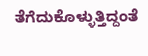ತೆಗೆದುಕೊಳ್ಳುತ್ತಿದ್ದಂತೆ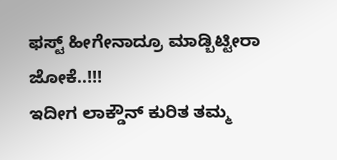ಫಸ್ಟ್ ಹೀಗೇನಾದ್ರೂ ಮಾಡ್ಬಿಟ್ಟೀರಾ ಜೋಕೆ..!!!
ಇದೀಗ ಲಾಕ್ಡೌನ್ ಕುರಿತ ತಮ್ಮ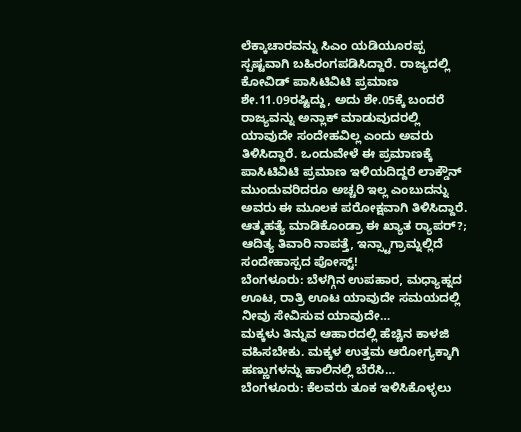ಲೆಕ್ಕಾಚಾರವನ್ನು ಸಿಎಂ ಯಡಿಯೂರಪ್ಪ ಸ್ಪಷ್ಟವಾಗಿ ಬಹಿರಂಗಪಡಿಸಿದ್ದಾರೆ. ರಾಜ್ಯದಲ್ಲಿ ಕೋವಿಡ್ ಪಾಸಿಟಿವಿಟಿ ಪ್ರಮಾಣ ಶೇ.11.09ರಷ್ಟಿದ್ದು, ಅದು ಶೇ.05ಕ್ಕೆ ಬಂದರೆ ರಾಜ್ಯವನ್ನು ಅನ್ಲಾಕ್ ಮಾಡುವುದರಲ್ಲಿ ಯಾವುದೇ ಸಂದೇಹವಿಲ್ಲ ಎಂದು ಅವರು ತಿಳಿಸಿದ್ದಾರೆ. ಒಂದುವೇಳೆ ಈ ಪ್ರಮಾಣಕ್ಕೆ ಪಾಸಿಟಿವಿಟಿ ಪ್ರಮಾಣ ಇಳಿಯದಿದ್ದರೆ ಲಾಕ್ಡೌನ್ ಮುಂದುವರಿದರೂ ಅಚ್ಚರಿ ಇಲ್ಲ ಎಂಬುದನ್ನು ಅವರು ಈ ಮೂಲಕ ಪರೋಕ್ಷವಾಗಿ ತಿಳಿಸಿದ್ದಾರೆ.
ಆತ್ಮಹತ್ಯೆ ಮಾಡಿಕೊಂಡ್ರಾ ಈ ಖ್ಯಾತ ರ‍್ಯಾಪರ್?; ಆದಿತ್ಯ ತಿವಾರಿ ನಾಪತ್ತೆ, ಇನ್ಸ್ಟಾಗ್ರಾಮ್ನಲ್ಲಿದೆ ಸಂದೇಹಾಸ್ಪದ ಪೋಸ್ಟ್!
ಬೆಂಗಳೂರು: ಬೆಳಗ್ಗಿನ ಉಪಹಾರ, ಮಧ್ಯಾಹ್ನದ ಊಟ, ರಾತ್ರಿ ಊಟ ಯಾವುದೇ ಸಮಯದಲ್ಲಿ ನೀವು ಸೇವಿಸುವ ಯಾವುದೇ…
ಮಕ್ಕಳು ತಿನ್ನುವ ಆಹಾರದಲ್ಲಿ ಹೆಚ್ಚಿನ ಕಾಳಜಿ ವಹಿಸಬೇಕು. ಮಕ್ಕಳ ಉತ್ತಮ ಆರೋಗ್ಯಕ್ಕಾಗಿ ಹಣ್ಣುಗಳನ್ನು ಹಾಲಿನಲ್ಲಿ ಬೆರೆಸಿ…
ಬೆಂಗಳೂರು: ಕೆಲವರು ತೂಕ ಇಳಿಸಿಕೊಳ್ಳಲು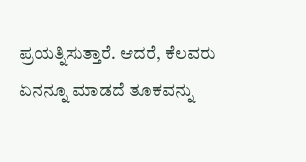ಪ್ರಯತ್ನಿಸುತ್ತಾರೆ. ಆದರೆ, ಕೆಲವರು ಏನನ್ನೂ ಮಾಡದೆ ತೂಕವನ್ನು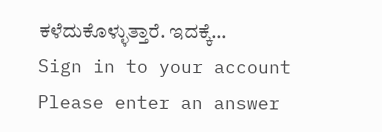ಕಳೆದುಕೊಳ್ಳುತ್ತಾರೆ. ಇದಕ್ಕೆ…
Sign in to your account
Please enter an answer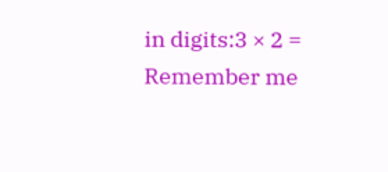in digits:3 × 2 =
Remember me